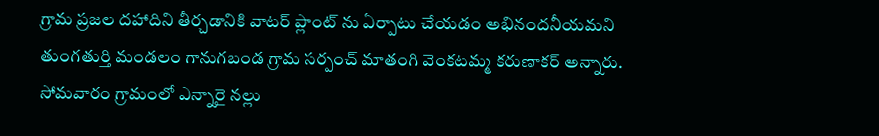గ్రామ ప్రజల దహాదిని తీర్చడానికి వాటర్ ప్లాంట్ ను ఏర్పాటు చేయడం అభినందనీయమని తుంగతుర్తి మండలం గానుగబండ గ్రామ సర్పంచ్ మాతంగి వెంకటమ్మ కరుణాకర్ అన్నారు. సోమవారం గ్రామంలో ఎన్నారై నల్లు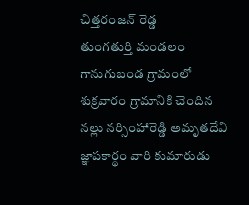చిత్తరంజన్ రెడ్డ
తుంగతుర్తి మండలం గానుగుబండ గ్రామంలో శుక్రవారం గ్రామానికి చెందిన నల్లు నర్సింహారెడ్డి అమృతదేవి జ్ఞాపకార్థం వారి కుమారుడు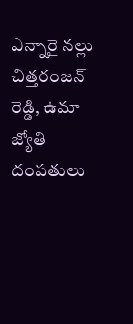ఎన్నారై నల్లు చిత్తరంజన్ రెడ్డి, ఉమా జ్యోతి దంపతులు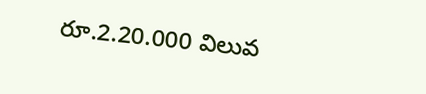రూ.2.20.000 విలువ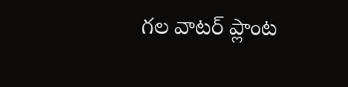గల వాటర్ ప్లాంట